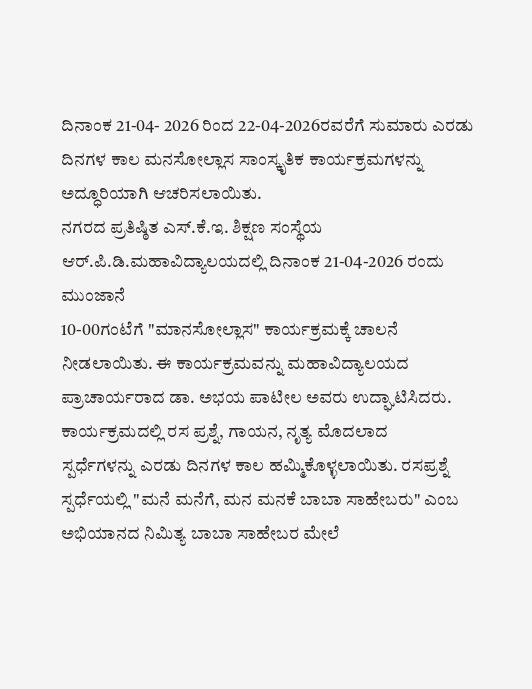ದಿನಾಂಕ 21-04- 2026 ರಿಂದ 22-04-2026ರವರೆಗೆ ಸುಮಾರು ಎರಡು ದಿನಗಳ ಕಾಲ ಮನಸೋಲ್ಲಾಸ ಸಾಂಸ್ಕೃತಿಕ ಕಾರ್ಯಕ್ರಮಗಳನ್ನು
ಅದ್ಧೂರಿಯಾಗಿ ಆಚರಿಸಲಾಯಿತು.
ನಗರದ ಪ್ರತಿಷ್ಠಿತ ಎಸ್.ಕೆ.ಇ. ಶಿಕ್ಷಣ ಸಂಸ್ಥೆಯ ಆರ್.ಪಿ.ಡಿ.ಮಹಾವಿದ್ಯಾಲಯದಲ್ಲಿ ದಿನಾಂಕ 21-04-2026 ರಂದು ಮುಂಜಾನೆ
10-00ಗಂಟೆಗೆ "ಮಾನಸೋಲ್ಲಾಸ" ಕಾರ್ಯಕ್ರಮಕ್ಕೆ ಚಾಲನೆ ನೀಡಲಾಯಿತು. ಈ ಕಾರ್ಯಕ್ರಮವನ್ನು ಮಹಾವಿದ್ಯಾಲಯದ
ಪ್ರಾಚಾರ್ಯರಾದ ಡಾ. ಅಭಯ ಪಾಟೀಲ ಅವರು ಉದ್ಘಾಟಿಸಿದರು. ಕಾರ್ಯಕ್ರಮದಲ್ಲಿ ರಸ ಪ್ರಶ್ನೆ, ಗಾಯನ, ನೃತ್ಯ ಮೊದಲಾದ
ಸ್ಪರ್ಧೆಗಳನ್ನು ಎರಡು ದಿನಗಳ ಕಾಲ ಹಮ್ಮಿಕೊಳ್ಳಲಾಯಿತು. ರಸಪ್ರಶ್ನೆ ಸ್ಪರ್ಧೆಯಲ್ಲಿ "ಮನೆ ಮನೆಗೆ, ಮನ ಮನಕೆ ಬಾಬಾ ಸಾಹೇಬರು" ಎಂಬ
ಅಭಿಯಾನದ ನಿಮಿತ್ಯ ಬಾಬಾ ಸಾಹೇಬರ ಮೇಲೆ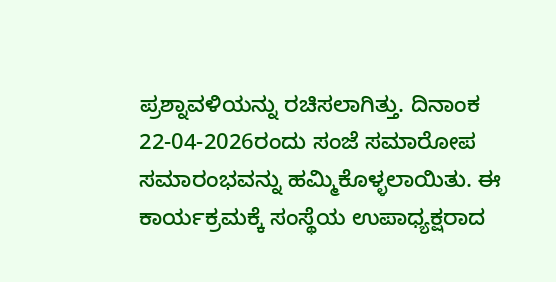ಪ್ರಶ್ನಾವಳಿಯನ್ನು ರಚಿಸಲಾಗಿತ್ತು. ದಿನಾಂಕ 22-04-2026ರಂದು ಸಂಜೆ ಸಮಾರೋಪ
ಸಮಾರಂಭವನ್ನು ಹಮ್ಮಿಕೊಳ್ಳಲಾಯಿತು. ಈ ಕಾರ್ಯಕ್ರಮಕ್ಕೆ ಸಂಸ್ಥೆಯ ಉಪಾಧ್ಯಕ್ಷರಾದ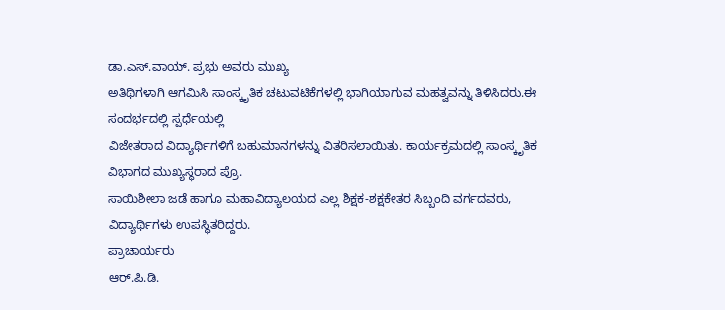ಡಾ.ಎಸ್.ವಾಯ್. ಪ್ರಭು ಅವರು ಮುಖ್ಯ
ಅತಿಥಿಗಳಾಗಿ ಆಗಮಿಸಿ ಸಾಂಸ್ಕೃತಿಕ ಚಟುವಟಿಕೆಗಳಲ್ಲಿ ಭಾಗಿಯಾಗುವ ಮಹತ್ವವನ್ನು ತಿಳಿಸಿದರು.ಈ ಸಂದರ್ಭದಲ್ಲಿ ಸ್ಪರ್ಧೆಯಲ್ಲಿ
ವಿಜೇತರಾದ ವಿದ್ಯಾರ್ಥಿಗಳಿಗೆ ಬಹುಮಾನಗಳನ್ನು ವಿತರಿಸಲಾಯಿತು. ಕಾರ್ಯಕ್ರಮದಲ್ಲಿ ಸಾಂಸ್ಕೃತಿಕ ವಿಭಾಗದ ಮುಖ್ಯಸ್ಥರಾದ ಪ್ರೊ.
ಸಾಯಿಶೀಲಾ ಜಡೆ ಹಾಗೂ ಮಹಾವಿದ್ಯಾಲಯದ ಎಲ್ಲ ಶಿಕ್ಷಕ-ಶಕ್ಷಕೇತರ ಸಿಬ್ಬಂದಿ ವರ್ಗದವರು, ವಿದ್ಯಾರ್ಥಿಗಳು ಉಪಸ್ಥಿತರಿದ್ದರು.
ಪ್ರಾಚಾರ್ಯರು
ಆರ್.ಪಿ.ಡಿ.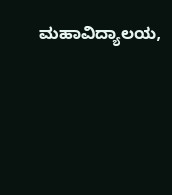ಮಹಾವಿದ್ಯಾಲಯ,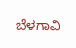ಬೆಳಗಾವಿ